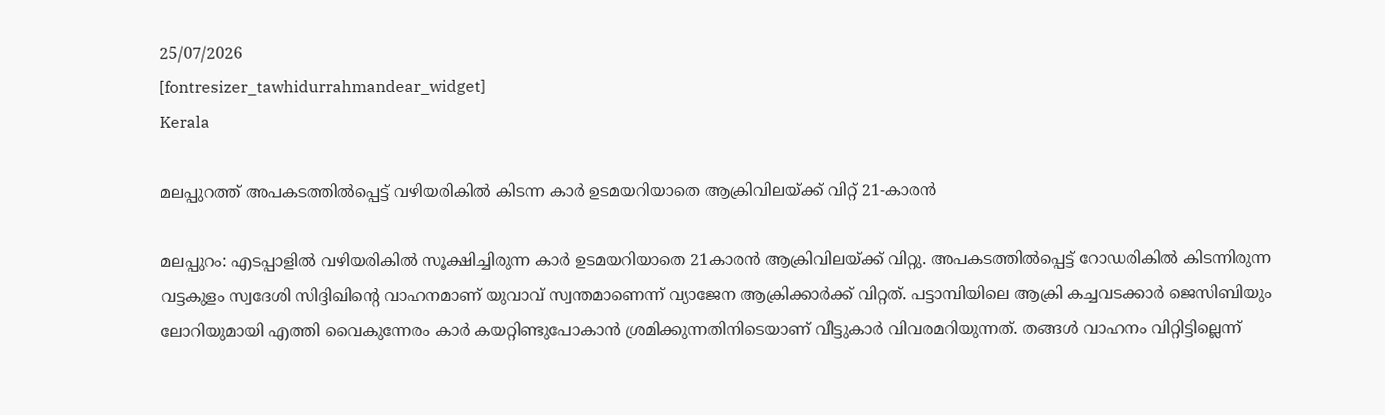25/07/2026
[fontresizer_tawhidurrahmandear_widget]
Kerala

മലപ്പുറത്ത് അപകടത്തിൽപ്പെട്ട് വഴിയരികിൽ കിടന്ന കാർ ഉടമയറിയാതെ ആക്രിവിലയ്ക്ക് വിറ്റ് 21-കാരൻ

മലപ്പുറം: എടപ്പാളിൽ വഴിയരികിൽ സൂക്ഷിച്ചിരുന്ന കാർ ഉടമയറിയാതെ 21കാരൻ ആക്രിവിലയ്ക്ക് വിറ്റു. അപകടത്തിൽപ്പെട്ട് റോഡരികിൽ കിടന്നിരുന്ന വട്ടകുളം സ്വദേശി സിദ്ദിഖിന്റെ വാഹനമാണ് യുവാവ് സ്വന്തമാണെന്ന് വ്യാജേന ആക്രിക്കാർക്ക് വിറ്റത്. പട്ടാമ്പിയിലെ ആക്രി കച്ചവടക്കാർ ജെസിബിയും ലോറിയുമായി എത്തി വൈകുന്നേരം കാർ കയറ്റിണ്ടുപോകാൻ ശ്രമിക്കുന്നതിനിടെയാണ് വീട്ടുകാർ വിവരമറിയുന്നത്. തങ്ങൾ വാഹനം വിറ്റിട്ടില്ലെന്ന്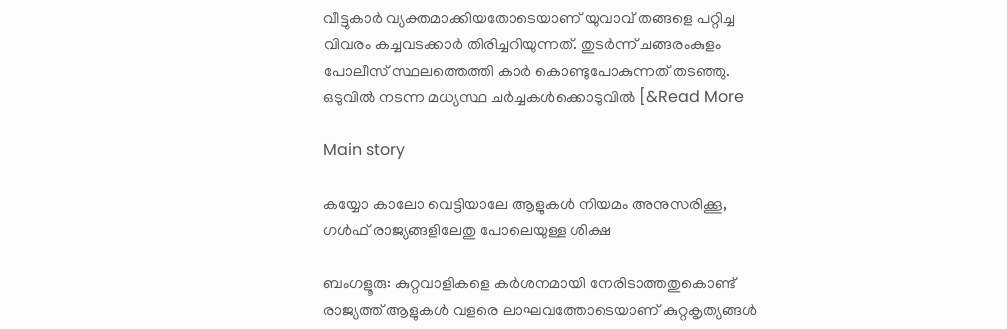വീട്ടുകാർ വ്യക്തമാക്കിയതോടെയാണ് യുവാവ് തങ്ങളെ പറ്റിച്ച വിവരം കച്ചവടക്കാർ തിരിച്ചറിയുന്നത്. തുടർന്ന് ചങ്ങരംകുളം പോലീസ് സ്ഥലത്തെത്തി കാർ കൊണ്ടുപോകുന്നത് തടഞ്ഞു. ഒടുവിൽ നടന്ന മധ്യസ്ഥ ചർച്ചകൾക്കൊടുവിൽ [&Read More

Main story

കയ്യോ കാലോ വെട്ടിയാലേ ആളുകൾ നിയമം അനുസരിക്കൂ, ഗൾഫ് രാജ്യങ്ങളിലേതു പോലെയുള്ള ശിക്ഷ

ബംഗളൂരു: കുറ്റവാളികളെ കർശനമായി നേരിടാത്തതുകൊണ്ട് രാജ്യത്ത് ആളുകൾ വളരെ ലാഘവത്തോടെയാണ് കുറ്റകൃത്യങ്ങൾ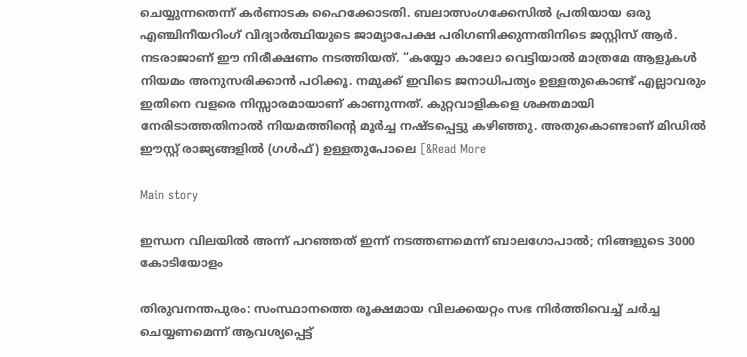ചെയ്യുന്നതെന്ന് കർണാടക ഹൈക്കോടതി. ബലാത്സംഗക്കേസിൽ പ്രതിയായ ഒരു എഞ്ചിനീയറിംഗ് വിദ്യാർത്ഥിയുടെ ജാമ്യാപേക്ഷ പരിഗണിക്കുന്നതിനിടെ ജസ്റ്റിസ് ആർ. നടരാജാണ് ഈ നിരീക്ഷണം നടത്തിയത്. “കയ്യോ കാലോ വെട്ടിയാൽ മാത്രമേ ആളുകൾ നിയമം അനുസരിക്കാൻ പഠിക്കൂ. നമുക്ക് ഇവിടെ ജനാധിപത്യം ഉള്ളതുകൊണ്ട് എല്ലാവരും ഇതിനെ വളരെ നിസ്സാരമായാണ് കാണുന്നത്. കുറ്റവാളികളെ ശക്തമായി നേരിടാത്തതിനാൽ നിയമത്തിന്റെ മൂർച്ച നഷ്ടപ്പെട്ടു കഴിഞ്ഞു. അതുകൊണ്ടാണ് മിഡിൽ ഈസ്റ്റ് രാജ്യങ്ങളിൽ (ഗൾഫ്) ഉള്ളതുപോലെ [&Read More

Main story

ഇന്ധന വിലയിൽ അന്ന് പറഞ്ഞത് ഇന്ന് നടത്തണമെന്ന് ബാലഗോപാൽ; നിങ്ങളുടെ 3000 കോടിയോളം

തിരുവനന്തപുരം: സംസ്ഥാനത്തെ രൂക്ഷമായ വിലക്കയറ്റം സഭ നിർത്തിവെച്ച് ചർച്ച ചെയ്യണമെന്ന് ആവശ്യപ്പെട്ട്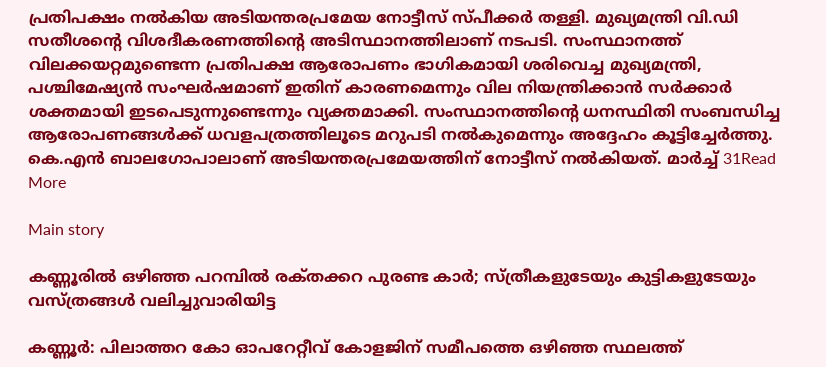പ്രതിപക്ഷം നൽകിയ അടിയന്തരപ്രമേയ നോട്ടീസ് സ്പീക്കർ തള്ളി. മുഖ്യമന്ത്രി വി.ഡി സതീശന്റെ വിശദീകരണത്തിന്റെ അടിസ്ഥാനത്തിലാണ് നടപടി. സംസ്ഥാനത്ത് വിലക്കയറ്റമുണ്ടെന്ന പ്രതിപക്ഷ ആരോപണം ഭാഗികമായി ശരിവെച്ച മുഖ്യമന്ത്രി, പശ്ചിമേഷ്യൻ സംഘർഷമാണ് ഇതിന് കാരണമെന്നും വില നിയന്ത്രിക്കാൻ സർക്കാർ ശക്തമായി ഇടപെടുന്നുണ്ടെന്നും വ്യക്തമാക്കി. സംസ്ഥാനത്തിന്റെ ധനസ്ഥിതി സംബന്ധിച്ച ആരോപണങ്ങൾക്ക് ധവളപത്രത്തിലൂടെ മറുപടി നൽകുമെന്നും അദ്ദേഹം കൂട്ടിച്ചേർത്തു. കെ.എൻ ബാലഗോപാലാണ് അടിയന്തരപ്രമേയത്തിന് നോട്ടീസ് നൽകിയത്. മാർച്ച് 31Read More

Main story

കണ്ണൂരിൽ ഒഴിഞ്ഞ പറമ്പിൽ രക്‌തക്കറ പുരണ്ട കാർ; സ്ത്രീകളുടേയും കുട്ടികളുടേയും വസ്ത്രങ്ങൾ വലിച്ചുവാരിയിട്ട

കണ്ണൂർ: പിലാത്തറ കോ ഓപറേറ്റീവ് കോളജിന് സമീപത്തെ ഒഴിഞ്ഞ സ്ഥലത്ത്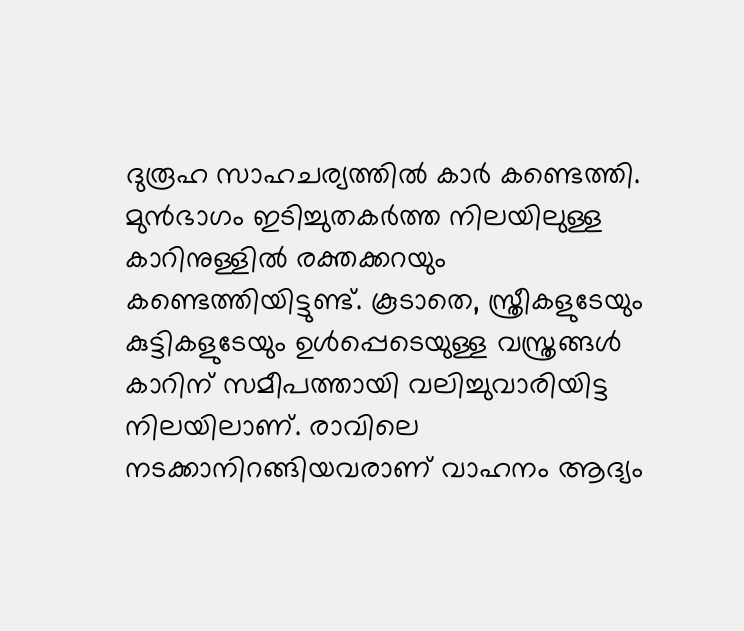ദുരൂഹ സാഹചര്യത്തിൽ കാർ കണ്ടെത്തി. മുൻഭാഗം ഇടിച്ചുതകർത്ത നിലയിലുള്ള കാറിനുള്ളിൽ രക്തക്കറയും കണ്ടെത്തിയിട്ടുണ്ട്. കൂടാതെ, സ്ത്രീകളുടേയും കുട്ടികളുടേയും ഉൾപ്പെടെയുള്ള വസ്ത്രങ്ങൾ കാറിന് സമീപത്തായി വലിച്ചുവാരിയിട്ട നിലയിലാണ്. രാവിലെ നടക്കാനിറങ്ങിയവരാണ് വാഹനം ആദ്യം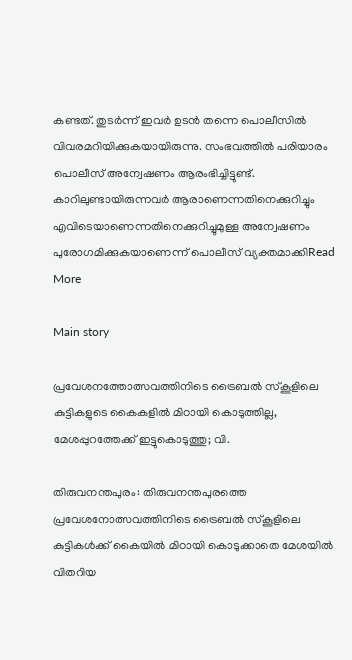കണ്ടത്. തുടർന്ന് ഇവർ ഉടൻ തന്നെ പൊലീസിൽ വിവരമറിയിക്കുകയായിരുന്നു. സംഭവത്തിൽ പരിയാരം പൊലീസ് അന്വേഷണം ആരംഭിച്ചിട്ടുണ്ട്. കാറിലുണ്ടായിരുന്നവർ ആരാണെന്നതിനെക്കുറിച്ചും എവിടെയാണെന്നതിനെക്കുറിച്ചുമുള്ള അന്വേഷണം പുരോഗമിക്കുകയാണെന്ന് പൊലീസ് വ്യക്തമാക്കിRead More

Main story

പ്രവേശനത്തോത്സവത്തിനിടെ ട്രൈബൽ സ്കൂളിലെ കുട്ടികളുടെ കൈകളിൽ മിഠായി കൊടുത്തില്ല, മേശപ്പുറത്തേക്ക് ഇട്ടുകൊടുത്തു; വി.

തിരുവനന്തപുരം: തിരുവനന്തപുരത്തെ പ്രവേശനോത്സവത്തിനിടെ ട്രൈബൽ സ്‌കൂളിലെ കുട്ടികൾക്ക് കൈയിൽ മിഠായി കൊടുക്കാതെ മേശയിൽ വിതറിയ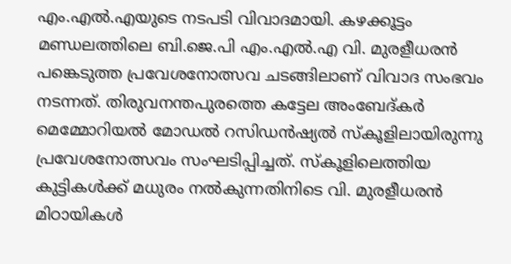എം.എൽ.എയുടെ നടപടി വിവാദമായി. കഴക്കൂട്ടം മണ്ഡലത്തിലെ ബി.ജെ.പി എം.എൽ.എ വി. മുരളീധരൻ പങ്കെടുത്ത പ്രവേശനോത്സവ ചടങ്ങിലാണ് വിവാദ സംഭവം നടന്നത്. തിരുവനന്തപുരത്തെ കട്ടേല അംബേദ്‌കർ മെമ്മോറിയൽ മോഡൽ റസിഡൻഷ്യൽ സ്‌കൂളിലായിരുന്നു പ്രവേശനോത്സവം സംഘടിപ്പിച്ചത്. സ്‌കൂളിലെത്തിയ കുട്ടികൾക്ക് മധുരം നൽകുന്നതിനിടെ വി. മുരളീധരൻ മിഠായികൾ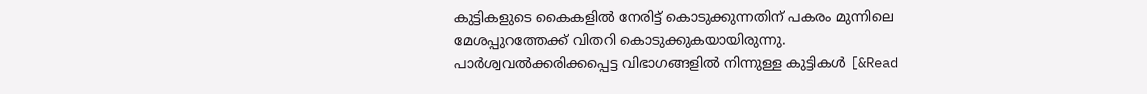കുട്ടികളുടെ കൈകളിൽ നേരിട്ട് കൊടുക്കുന്നതിന് പകരം മുന്നിലെ മേശപ്പുറത്തേക്ക് വിതറി കൊടുക്കുകയായിരുന്നു. പാർശ്വവൽക്കരിക്കപ്പെട്ട വിഭാഗങ്ങളിൽ നിന്നുള്ള കുട്ടികൾ [&Read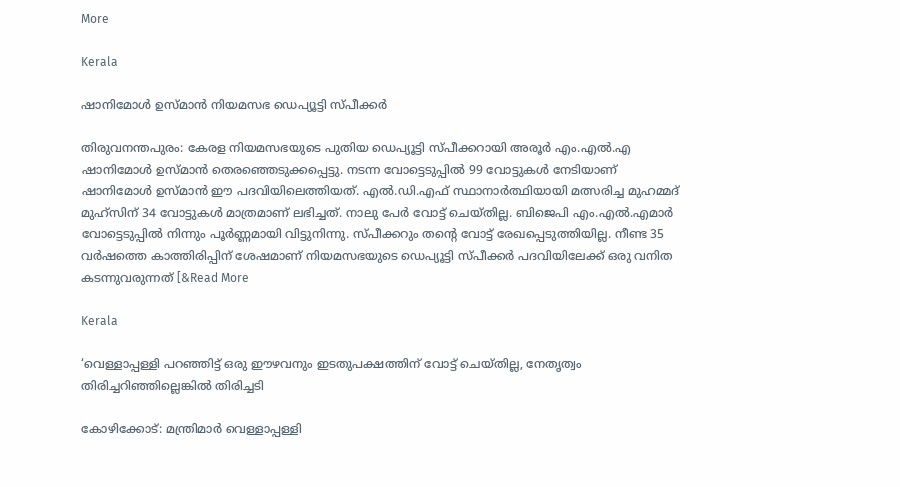More

Kerala

ഷാനിമോൾ ഉസ്മാൻ നിയമസഭ ഡെപ്യൂട്ടി സ്പീക്കർ

തിരുവനന്തപുരം: കേരള നിയമസഭയുടെ പുതിയ ഡെപ്യൂട്ടി സ്‌പീക്കറായി അരൂർ എം.എൽ.എ ഷാനിമോൾ ഉസ്മാൻ തെരഞ്ഞെടുക്കപ്പെട്ടു. നടന്ന വോട്ടെടുപ്പിൽ 99 വോട്ടുകൾ നേടിയാണ് ഷാനിമോൾ ഉസ്മാൻ ഈ പദവിയിലെത്തിയത്. എൽ.ഡി.എഫ് സ്ഥാനാർത്ഥിയായി മത്സരിച്ച മുഹമ്മദ് മുഹ്സിന് 34 വോട്ടുകൾ മാത്രമാണ് ലഭിച്ചത്. നാലു പേർ വോട്ട് ചെയ്തില്ല. ബിജെപി എം.എൽ.എമാർ വോട്ടെടുപ്പിൽ നിന്നും പൂർണ്ണമായി വിട്ടുനിന്നു. സ്പീക്കറും തന്റെ വോട്ട് രേഖപ്പെടുത്തിയില്ല. നീണ്ട 35 വർഷത്തെ കാത്തിരിപ്പിന് ശേഷമാണ് നിയമസഭയുടെ ഡെപ്യൂട്ടി സ്പീക്കർ പദവിയിലേക്ക് ഒരു വനിത കടന്നുവരുന്നത് [&Read More

Kerala

‘വെള്ളാപ്പള്ളി പറഞ്ഞിട്ട് ഒരു ഈഴവനും ഇടതുപക്ഷത്തിന് വോട്ട് ചെയ്തില്ല, നേതൃത്വം തിരിച്ചറിഞ്ഞില്ലെങ്കിൽ തിരിച്ചടി

കോഴിക്കോട്: മന്ത്രിമാർ വെള്ളാപ്പള്ളി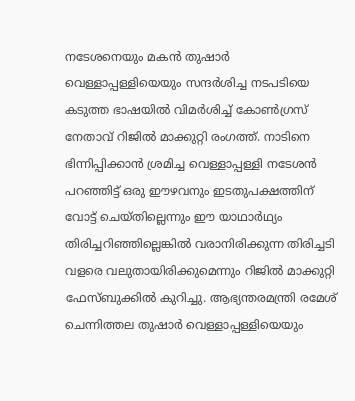നടേശനെയും മകൻ തുഷാർ വെള്ളാപ്പള്ളിയെയും സന്ദർശിച്ച നടപടിയെ കടുത്ത ഭാഷയിൽ വിമർശിച്ച് കോൺഗ്രസ് നേതാവ് റിജിൽ മാക്കുറ്റി രംഗത്ത്. നാടിനെ ഭിന്നിപ്പിക്കാൻ ശ്രമിച്ച വെള്ളാപ്പള്ളി നടേശൻ പറഞ്ഞിട്ട് ഒരു ഈഴവനും ഇടതുപക്ഷത്തിന് വോട്ട് ചെയ്തില്ലെന്നും ഈ യാഥാർഥ്യം തിരിച്ചറിഞ്ഞില്ലെങ്കിൽ വരാനിരിക്കുന്ന തിരിച്ചടി വളരെ വലുതായിരിക്കുമെന്നും റിജിൽ മാക്കുറ്റി ഫേസ്ബുക്കിൽ കുറിച്ചു. ആഭ്യന്തരമന്ത്രി രമേശ് ചെന്നിത്തല തുഷാർ വെള്ളാപ്പള്ളിയെയും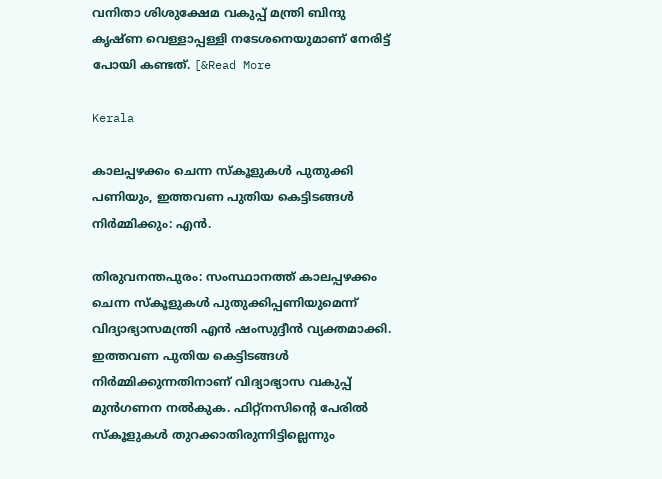വനിതാ ശിശുക്ഷേമ വകുപ്പ് മന്ത്രി ബിന്ദു കൃഷ്‌ണ വെള്ളാപ്പള്ളി നടേശനെയുമാണ് നേരിട്ട് പോയി കണ്ടത്. [&Read More

Kerala

കാലപ്പഴക്കം ചെന്ന സ്‌കൂളുകൾ പുതുക്കി പണിയും, ഇത്തവണ പുതിയ കെട്ടിടങ്ങള്‍ നിര്‍മ്മിക്കും: എൻ.

തിരുവനന്തപുരം: സംസ്ഥാനത്ത് കാലപ്പഴക്കം ചെന്ന സ്‌കൂളുകള്‍ പുതുക്കിപ്പണിയുമെന്ന് വിദ്യാഭ്യാസമന്ത്രി എന്‍ ഷംസുദ്ദീന്‍ വ്യക്തമാക്കി. ഇത്തവണ പുതിയ കെട്ടിടങ്ങള്‍ നിര്‍മ്മിക്കുന്നതിനാണ് വിദ്യാഭ്യാസ വകുപ്പ് മുൻഗണന നൽകുക. ഫിറ്റ്‌നസിന്റെ പേരില്‍ സ്‌കൂളുകള്‍ തുറക്കാതിരുന്നിട്ടില്ലെന്നും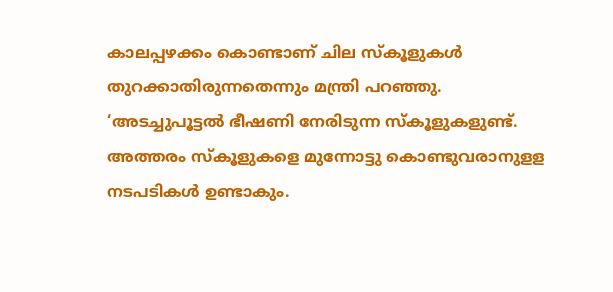കാലപ്പഴക്കം കൊണ്ടാണ് ചില സ്‌കൂളുകള്‍ തുറക്കാതിരുന്നതെന്നും മന്ത്രി പറഞ്ഞു. ‘അടച്ചുപൂട്ടല്‍ ഭീഷണി നേരിടുന്ന സ്‌കൂളുകളുണ്ട്. അത്തരം സ്‌കൂളുകളെ മുന്നോട്ടു കൊണ്ടുവരാനുളള നടപടികള്‍ ഉണ്ടാകും.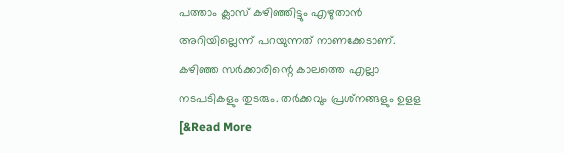പത്താം ക്ലാസ് കഴിഞ്ഞിട്ടും എഴുതാന്‍ അറിയില്ലെന്ന് പറയുന്നത് നാണക്കേടാണ്. കഴിഞ്ഞ സര്‍ക്കാരിന്റെ കാലത്തെ എല്ലാ നടപടികളും തുടരും. തര്‍ക്കവും പ്രശ്‌നങ്ങളും ഉളള [&Read More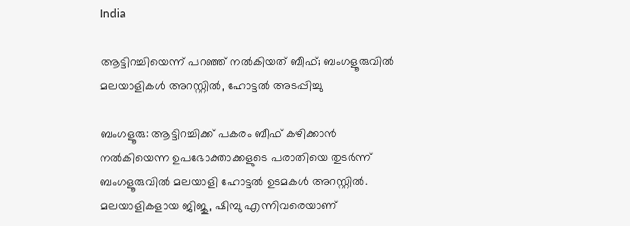India

ആട്ടിറച്ചിയെന്ന് പറഞ്ഞ് നൽകിയത് ബീഫ്; ബംഗളൂരുവിൽ മലയാളികൾ അറസ്റ്റിൽ, ഹോട്ടൽ അടപ്പിച്ചു

ബംഗളൂരു: ആട്ടിറച്ചിക്ക് പകരം ബീഫ് കഴിക്കാൻ നൽകിയെന്ന ഉപഭോക്താക്കളുടെ പരാതിയെ തുടർന്ന് ബംഗളൂരുവിൽ മലയാളി ഹോട്ടൽ ഉടമകൾ അറസ്റ്റിൽ. മലയാളികളായ ജിജു, ഷിമ്പു എന്നിവരെയാണ്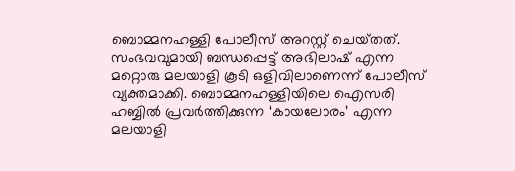ബൊമ്മനഹള്ളി പോലീസ് അറസ്റ്റ് ചെയ്‌തത്. സംഭവവുമായി ബന്ധപ്പെട്ട് അഭിലാഷ് എന്ന മറ്റൊരു മലയാളി കൂടി ഒളിവിലാണെന്ന് പോലീസ് വ്യക്തമാക്കി. ബൊമ്മനഹള്ളിയിലെ ഐസരി ഹബ്ബിൽ പ്രവർത്തിക്കുന്ന ‘കായലോരം’ എന്ന മലയാളി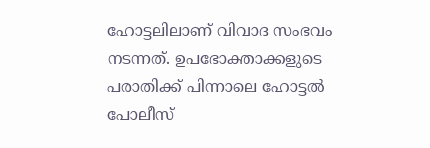ഹോട്ടലിലാണ് വിവാദ സംഭവം നടന്നത്. ഉപഭോക്താക്കളുടെ പരാതിക്ക് പിന്നാലെ ഹോട്ടൽ പോലീസ്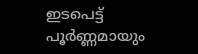ഇടപെട്ട് പൂർണ്ണമായും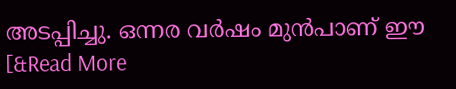അടപ്പിച്ചു. ഒന്നര വർഷം മുൻപാണ് ഈ [&Read More